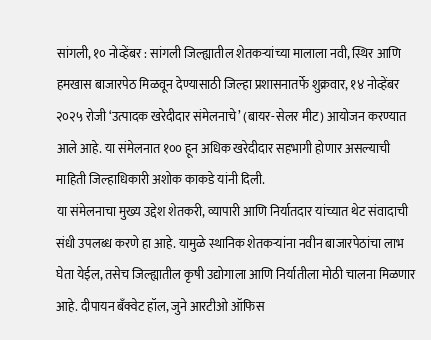सांगली, १० नोव्हेंबर : सांगली जिल्ह्यातील शेतकऱ्यांच्या मालाला नवी, स्थिर आणि हमखास बाजारपेठ मिळवून देण्यासाठी जिल्हा प्रशासनातर्फे शुक्रवार, १४ नोव्हेंबर २०२५ रोजी ‘उत्पादक खरेदीदार संमेलनाचे’ (बायर-सेलर मीट) आयोजन करण्यात आले आहे. या संमेलनात १०० हून अधिक खरेदीदार सहभागी होणार असल्याची माहिती जिल्हाधिकारी अशोक काकडे यांनी दिली.
या संमेलनाचा मुख्य उद्देश शेतकरी, व्यापारी आणि निर्यातदार यांच्यात थेट संवादाची संधी उपलब्ध करणे हा आहे. यामुळे स्थानिक शेतकऱ्यांना नवीन बाजारपेठांचा लाभ घेता येईल, तसेच जिल्ह्यातील कृषी उद्योगाला आणि निर्यातीला मोठी चालना मिळणार आहे. दीपायन बँक्वेट हॉल, जुने आरटीओ ऑफिस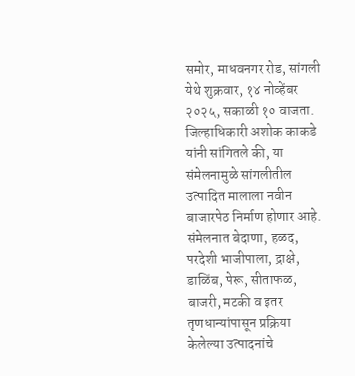समोर, माधवनगर रोड, सांगली येथे शुक्रवार, १४ नोव्हेंबर २०२५, सकाळी १० वाजता. जिल्हाधिकारी अशोक काकडे यांनी सांगितले की, या संमेलनामुळे सांगलीतील उत्पादित मालाला नवीन बाजारपेठ निर्माण होणार आहे. संमेलनात बेदाणा, हळद, परदेशी भाजीपाला, द्राक्षे, डाळिंब, पेरू, सीताफळ, बाजरी, मटकी व इतर तृणधान्यांपासून प्रक्रिया केलेल्या उत्पादनांचे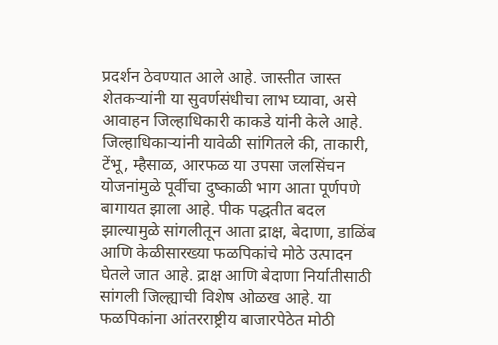प्रदर्शन ठेवण्यात आले आहे. जास्तीत जास्त शेतकऱ्यांनी या सुवर्णसंधीचा लाभ घ्यावा, असे आवाहन जिल्हाधिकारी काकडे यांनी केले आहे. जिल्हाधिकाऱ्यांनी यावेळी सांगितले की, ताकारी, टेंभू, म्हैसाळ, आरफळ या उपसा जलसिंचन योजनांमुळे पूर्वीचा दुष्काळी भाग आता पूर्णपणे बागायत झाला आहे. पीक पद्धतीत बदल झाल्यामुळे सांगलीतून आता द्राक्ष, बेदाणा, डाळिंब आणि केळीसारख्या फळपिकांचे मोठे उत्पादन घेतले जात आहे. द्राक्ष आणि बेदाणा निर्यातीसाठी सांगली जिल्ह्याची विशेष ओळख आहे. या फळपिकांना आंतरराष्ट्रीय बाजारपेठेत मोठी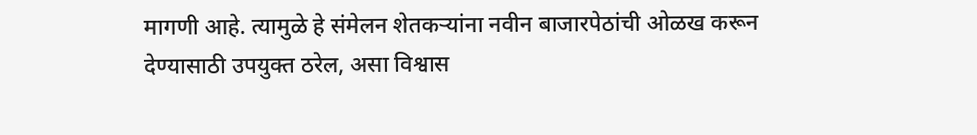मागणी आहे. त्यामुळे हे संमेलन शेतकऱ्यांना नवीन बाजारपेठांची ओळख करून देण्यासाठी उपयुक्त ठरेल, असा विश्वास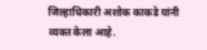जिल्हाधिकारी अशोक काकडे यांनी व्यक्त केला आहे.